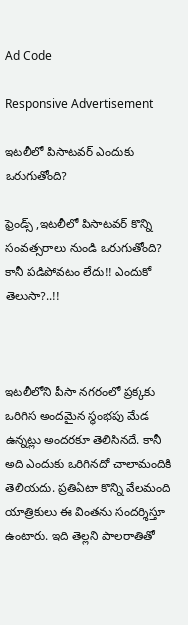Ad Code

Responsive Advertisement

ఇటలీలో పిసాటవర్ ఎందుకు ఒరుగుతోంది?

ఫ్రెండ్స్ ,ఇటలీలో పిసాటవర్ కొన్ని సంవత్సరాలు నుండి ఒరుగుతోంది? కానీ పడిపోవటం లేదు!! ఎందుకో తెలుసా?..!!



ఇటలీలోని పీసా నగరంలో ప్రక్కకు ఒరిగిస అందమైన స్థంభపు మేడ ఉన్నట్లు అందరకూ తెలిసినదే. కానీ అది ఎందుకు ఒరిగినదో చాలామందికి తెలియదు. ప్రతిఏటా కొన్ని వేలమంది యాత్రికులు ఈ వింతను సందర్శిస్తూ ఉంటారు. ఇది తెల్లని పాలరాతితో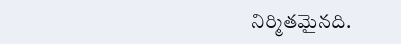నిర్మితమైనది.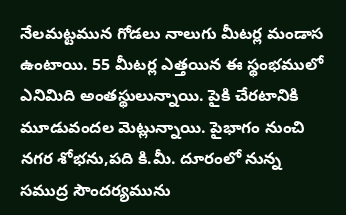నేలమట్టమున గోడలు నాలుగు మీటర్ల మండాస ఉంటాయి. 55 మీటర్ల ఎత్తయిన ఈ స్థంభములో ఎనిమిది అంతస్థులున్నాయి. పైకి చేరటానికి మూడువందల మెట్లున్నాయి. పైభాగం నుంచి నగర శోభను,పది కి.మీ. దూరంలో నున్న సముద్ర సౌందర్యమును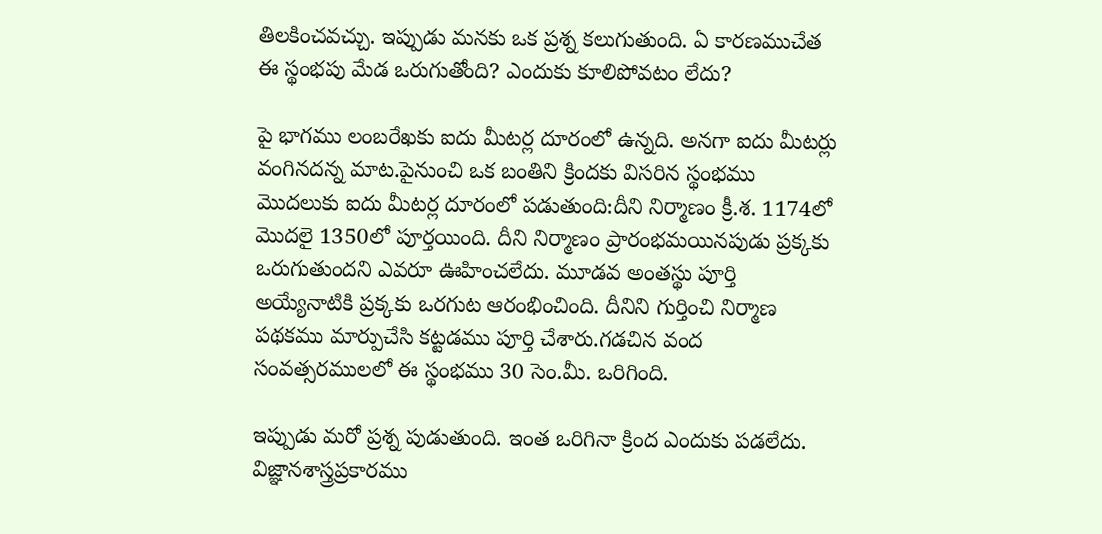తిలకించవచ్చు. ఇప్పుడు మనకు ఒక ప్రశ్న కలుగుతుంది. ఏ కారణముచేత ఈ స్థంభపు మేడ ఒరుగుతోంది? ఎందుకు కూలిపోవటం లేదు?

పై భాగము లంబరేఖకు ఐదు మీటర్ల దూరంలో ఉన్నది. అనగా ఐదు మీటర్లు వంగినదన్న మాట.పైనుంచి ఒక బంతిని క్రిందకు విసరిన స్థంభము మొదలుకు ఐదు మీటర్ల దూరంలో పడుతుంది:దీని నిర్మాణం క్రీ.శ. 1174లో మొదలై 1350లో పూర్తయింది. దీని నిర్మాణం ప్రారంభమయినపుడు ప్రక్కకు ఒరుగుతుందని ఎవరూ ఊహించలేదు. మూడవ అంతస్థు పూర్తి అయ్యేనాటికి ప్రక్కకు ఒరగుట ఆరంభించింది. దీనిని గుర్తించి నిర్మాణ పథకము మార్పుచేసి కట్టడము పూర్తి చేశారు.గడచిన వంద సంవత్సరములలో ఈ స్థంభము 30 సెం.మీ. ఒరిగింది.

ఇప్పుడు మరో ప్రశ్న పుడుతుంది. ఇంత ఒరిగినా క్రింద ఎందుకు పడలేదు. విజ్ఞానశాస్త్రప్రకారము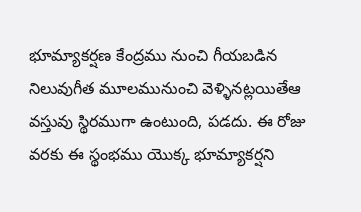భూమ్యాకర్షణ కేంద్రము నుంచి గీయబడిన నిలువుగీత మూలమునుంచి వెళ్ళినట్లయితేఆ వస్తువు స్థిరముగా ఉంటుంది, పడదు. ఈ రోజు వరకు ఈ స్థంభము యొక్క భూమ్యాకర్షని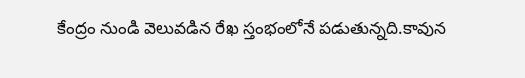కేంద్రం నుండి వెలువడిన రేఖ స్తంభంలోనే పడుతున్నది.కావున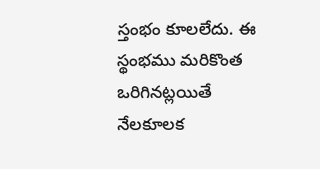స్తంభం కూలలేదు. ఈ స్థంభము మరికొంత ఒరిగినట్లయితే నేలకూలక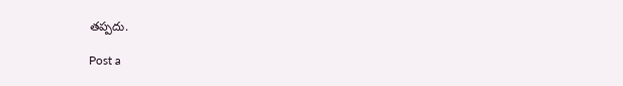తప్పదు.

Post a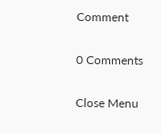Comment

0 Comments

Close Menu